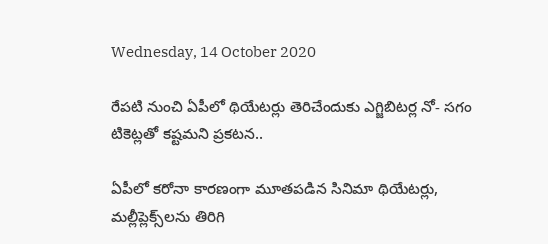Wednesday, 14 October 2020

రేపటి నుంచి ఏపీలో థియేటర్లు తెరిచేందుకు ఎగ్జిబిటర్ల నో- సగం టికెట్లతో కష్టమని ప్రకటన..

ఏపీలో కరోనా కారణంగా మూతపడిన సినిమా థియేటర్లు, మల్లీప్లెక్స్‌లను తిరిగి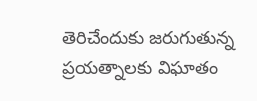తెరిచేందుకు జరుగుతున్న ప్రయత్నాలకు విఘాతం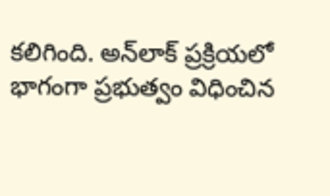కలిగింది. అన్‌లాక్‌ ప్రక్రియలో భాగంగా ప్రభుత్వం విధించిన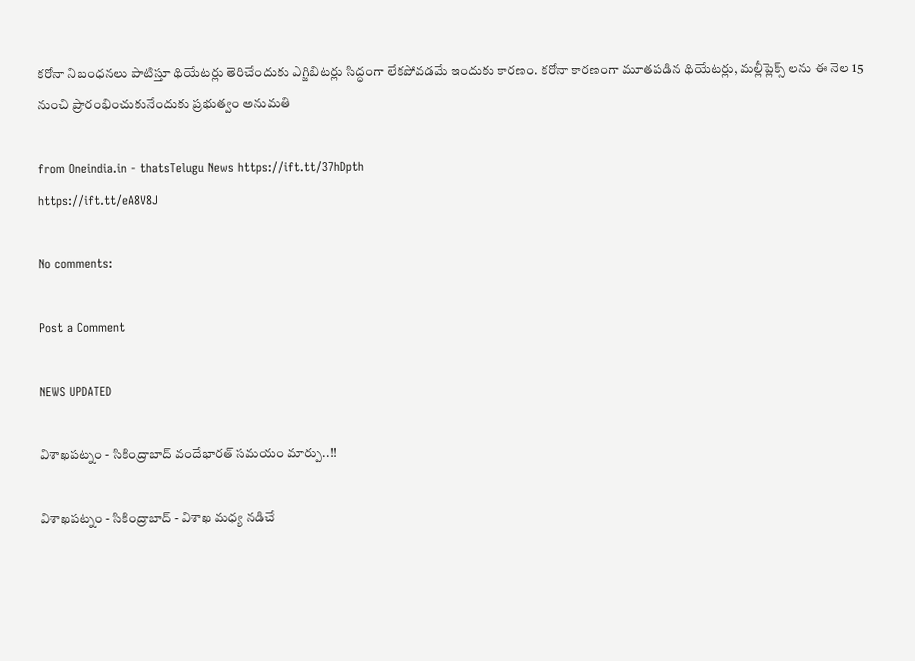కరోనా నిబంధనలు పాటిస్తూ థియేటర్లు తెరిచేందుకు ఎగ్జిబిటర్లు సిద్ధంగా లేకపోవడమే ఇందుకు కారణం. కరోనా కారణంగా మూతపడిన థియేటర్లు, మల్లీప్లెక్స్ లను ఈ నెల 15 నుంచి ప్రారంభించుకునేందుకు ప్రభుత్వం అనుమతి

from Oneindia.in - thatsTelugu News https://ift.tt/37hDpth
https://ift.tt/eA8V8J

No comments:

Post a Comment

NEWS UPDATED

విశాఖపట్నం - సికింద్రాబాద్ వందేభారత్ సమయం మార్పు..!!

విశాఖపట్నం - సికింద్రాబాద్ - విశాఖ మధ్య నడిచే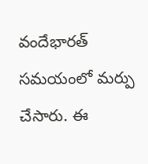వందేభారత్ సమయంలో మర్పు చేసారు. ఈ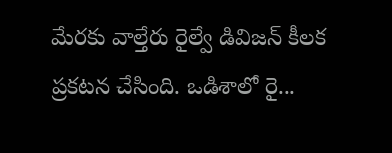మేరకు వాల్తేరు రైల్వే డివిజన్ కీలక ప్రకటన చేసింది. ఒడిశాలో రై...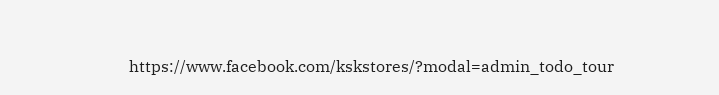https://www.facebook.com/kskstores/?modal=admin_todo_tour